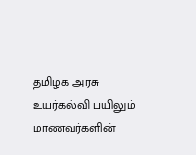தமிழக அரசு உயர்கல்வி பயிலும் மாணவர்களின்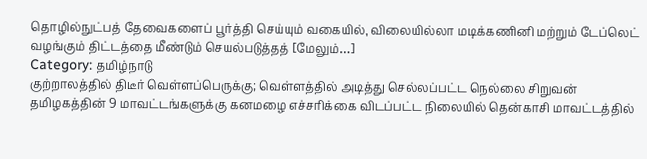தொழில்நுட்பத் தேவைகளைப் பூர்த்தி செய்யும் வகையில், விலையில்லா மடிக்கணினி மற்றும் டேப்லெட் வழங்கும் திட்டத்தை மீண்டும் செயல்படுத்தத் [மேலும்…]
Category: தமிழ்நாடு
குற்றாலத்தில் திடீர் வெள்ளப்பெருக்கு; வெள்ளத்தில் அடித்து செல்லப்பட்ட நெல்லை சிறுவன்
தமிழகத்தின் 9 மாவட்டங்களுக்கு கனமழை எச்சரிக்கை விடப்பட்ட நிலையில் தென்காசி மாவட்டத்தில்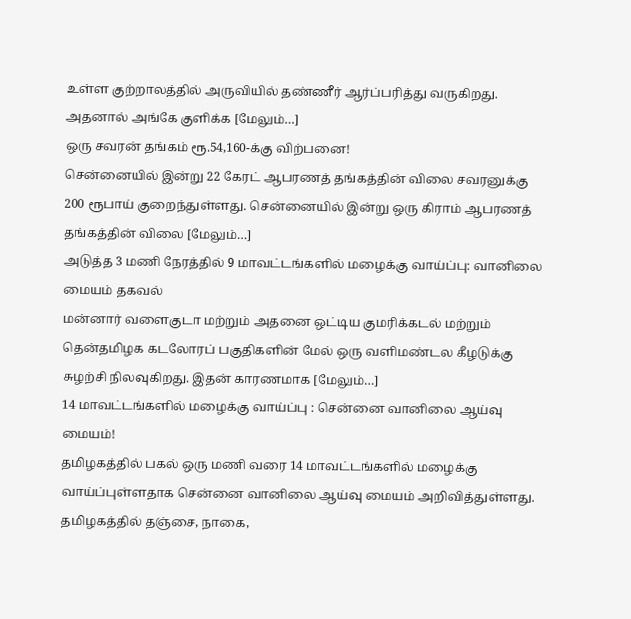உள்ள குற்றாலத்தில் அருவியில் தண்ணீர் ஆர்ப்பரித்து வருகிறது. அதனால் அங்கே குளிக்க [மேலும்…]
ஒரு சவரன் தங்கம் ரூ.54,160-க்கு விற்பனை!
சென்னையில் இன்று 22 கேரட் ஆபரணத் தங்கத்தின் விலை சவரனுக்கு 200 ரூபாய் குறைந்துள்ளது. சென்னையில் இன்று ஒரு கிராம் ஆபரணத் தங்கத்தின் விலை [மேலும்…]
அடுத்த 3 மணி நேரத்தில் 9 மாவட்டங்களில் மழைக்கு வாய்ப்பு: வானிலை மையம் தகவல்
மன்னார் வளைகுடா மற்றும் அதனை ஒட்டிய குமரிக்கடல் மற்றும் தென்தமிழக கடலோரப் பகுதிகளின் மேல் ஒரு வளிமண்டல கீழடுக்கு சுழற்சி நிலவுகிறது. இதன் காரணமாக [மேலும்…]
14 மாவட்டங்களில் மழைக்கு வாய்ப்பு : சென்னை வானிலை ஆய்வு மையம்!
தமிழகத்தில் பகல் ஒரு மணி வரை 14 மாவட்டங்களில் மழைக்கு வாய்ப்புள்ளதாக சென்னை வானிலை ஆய்வு மையம் அறிவித்துள்ளது. தமிழகத்தில் தஞ்சை, நாகை,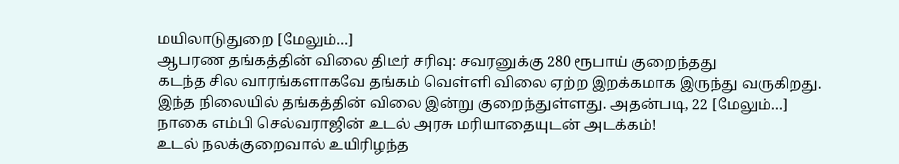மயிலாடுதுறை [மேலும்…]
ஆபரண தங்கத்தின் விலை திடீர் சரிவு: சவரனுக்கு 280 ரூபாய் குறைந்தது
கடந்த சில வாரங்களாகவே தங்கம் வெள்ளி விலை ஏற்ற இறக்கமாக இருந்து வருகிறது. இந்த நிலையில் தங்கத்தின் விலை இன்று குறைந்துள்ளது. அதன்படி, 22 [மேலும்…]
நாகை எம்பி செல்வராஜின் உடல் அரசு மரியாதையுடன் அடக்கம்!
உடல் நலக்குறைவால் உயிரிழந்த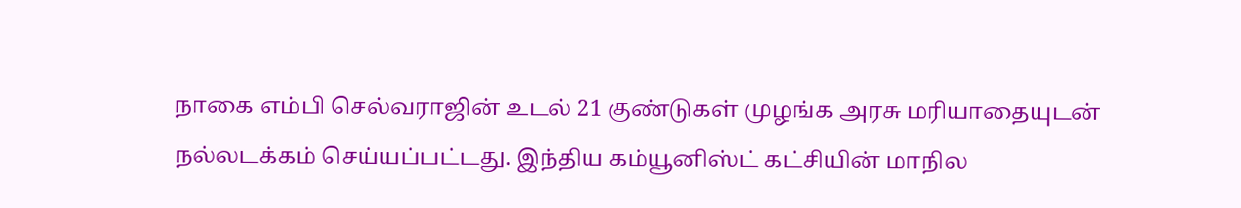நாகை எம்பி செல்வராஜின் உடல் 21 குண்டுகள் முழங்க அரசு மரியாதையுடன் நல்லடக்கம் செய்யப்பட்டது. இந்திய கம்யூனிஸ்ட் கட்சியின் மாநில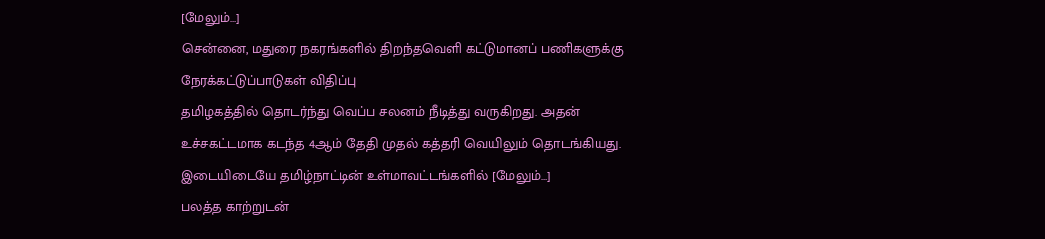[மேலும்…]
சென்னை, மதுரை நகரங்களில் திறந்தவெளி கட்டுமானப் பணிகளுக்கு நேரக்கட்டுப்பாடுகள் விதிப்பு
தமிழகத்தில் தொடர்ந்து வெப்ப சலனம் நீடித்து வருகிறது. அதன் உச்சகட்டமாக கடந்த 4ஆம் தேதி முதல் கத்தரி வெயிலும் தொடங்கியது. இடையிடையே தமிழ்நாட்டின் உள்மாவட்டங்களில் [மேலும்…]
பலத்த காற்றுடன்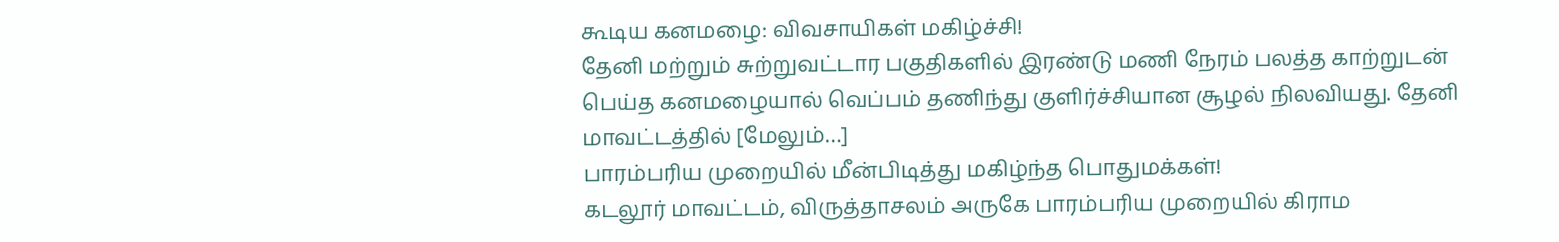கூடிய கனமழை: விவசாயிகள் மகிழ்ச்சி!
தேனி மற்றும் சுற்றுவட்டார பகுதிகளில் இரண்டு மணி நேரம் பலத்த காற்றுடன் பெய்த கனமழையால் வெப்பம் தணிந்து குளிர்ச்சியான சூழல் நிலவியது. தேனி மாவட்டத்தில் [மேலும்…]
பாரம்பரிய முறையில் மீன்பிடித்து மகிழ்ந்த பொதுமக்கள்!
கடலூர் மாவட்டம், விருத்தாசலம் அருகே பாரம்பரிய முறையில் கிராம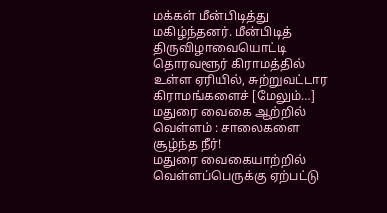மக்கள் மீன்பிடித்து மகிழ்ந்தனர். மீன்பிடித் திருவிழாவையொட்டி தொரவளூர் கிராமத்தில் உள்ள ஏரியில், சுற்றுவட்டார கிராமங்களைச் [மேலும்…]
மதுரை வைகை ஆற்றில் வெள்ளம் : சாலைகளை சூழ்ந்த நீர்!
மதுரை வைகையாற்றில் வெள்ளப்பெருக்கு ஏற்பட்டு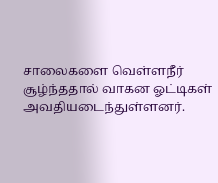சாலைகளை வெள்ளநீர் சூழ்ந்ததால் வாகன ஓட்டிகள் அவதியடைந்துள்ளனர்.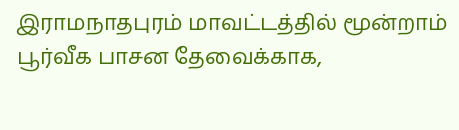இராமநாதபுரம் மாவட்டத்தில் மூன்றாம் பூர்வீக பாசன தேவைக்காக,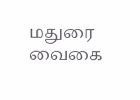மதுரை வைகை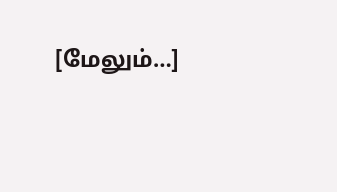[மேலும்…]